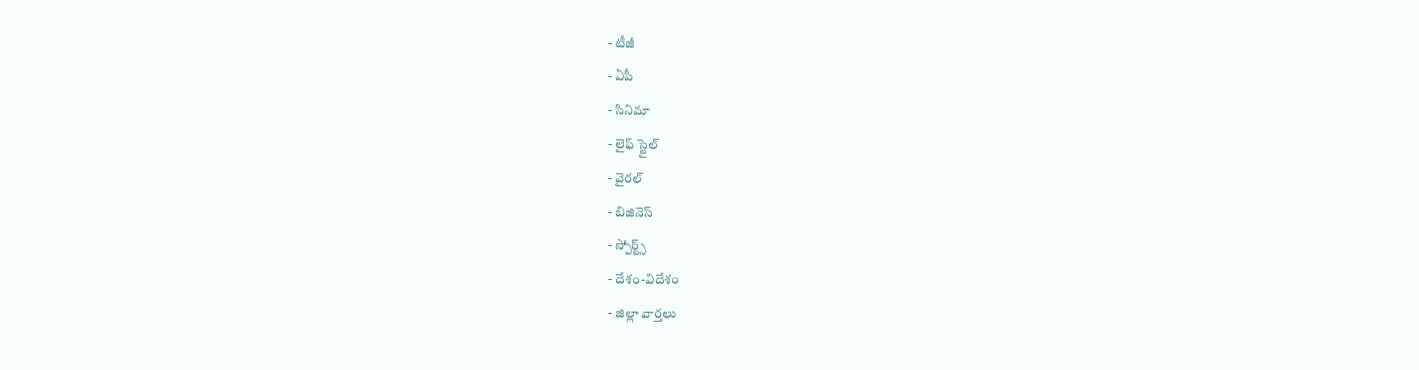- టీజీ
- ఏపీ
- సినిమా
- లైఫ్ స్టైల్
- వైరల్
- బిజినెస్
- స్పోర్ట్స్
- దేశం-విదేశం
- జిల్లా వార్తలు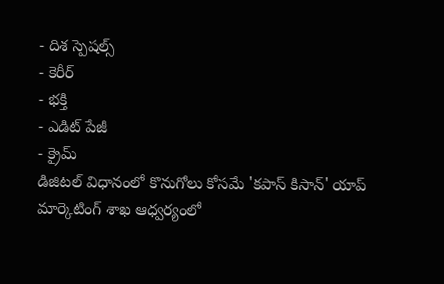- దిశ స్పెషల్స్
- కెరీర్
- భక్తి
- ఎడిట్ పేజీ
- క్రైమ్
డిజిటల్ విధానంలో కొనుగోలు కోసమే 'కపాస్ కిసాన్' యాప్
మార్కెటింగ్ శాఖ ఆధ్వర్యంలో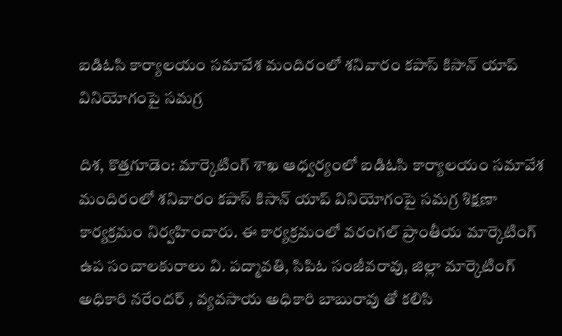ఐడిఓసి కార్యాలయం సమావేశ మందిరంలో శనివారం కపాస్ కిసాన్ యాప్ వినియోగంపై సమగ్ర

దిశ, కొత్తగూడెం: మార్కెటింగ్ శాఖ ఆధ్వర్యంలో ఐడిఓసి కార్యాలయం సమావేశ మందిరంలో శనివారం కపాస్ కిసాన్ యాప్ వినియోగంపై సమగ్ర శిక్షణా కార్యక్రమం నిర్వహించారు. ఈ కార్యక్రమంలో వరంగల్ ప్రాంతీయ మార్కెటింగ్ ఉప సంచాలకురాలు వి. పద్మావతి, సిపిఓ సంజీవరావు, జిల్లా మార్కెటింగ్ అధికారి నరేందర్ , వ్యవసాయ అధికారి బాబురావు తో కలిసి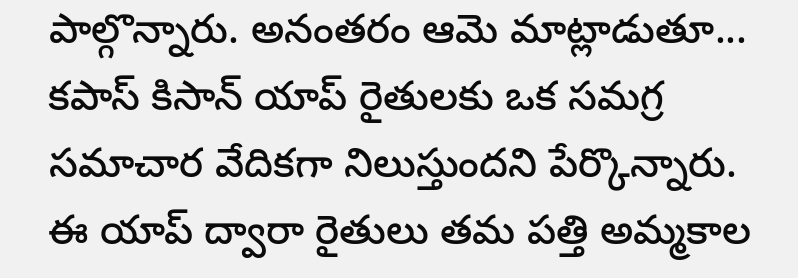పాల్గొన్నారు. అనంతరం ఆమె మాట్లాడుతూ... కపాస్ కిసాన్ యాప్ రైతులకు ఒక సమగ్ర సమాచార వేదికగా నిలుస్తుందని పేర్కొన్నారు.
ఈ యాప్ ద్వారా రైతులు తమ పత్తి అమ్మకాల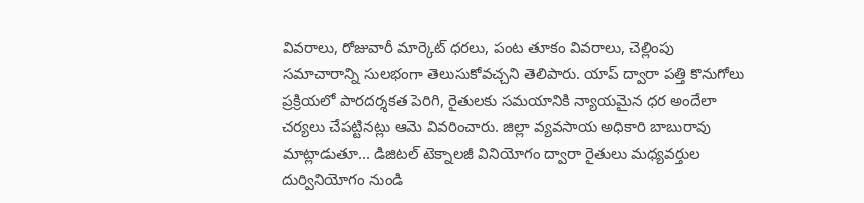వివరాలు, రోజువారీ మార్కెట్ ధరలు, పంట తూకం వివరాలు, చెల్లింపు సమాచారాన్ని సులభంగా తెలుసుకోవచ్చని తెలిపారు. యాప్ ద్వారా పత్తి కొనుగోలు ప్రక్రియలో పారదర్శకత పెరిగి, రైతులకు సమయానికి న్యాయమైన ధర అందేలా చర్యలు చేపట్టినట్లు ఆమె వివరించారు. జిల్లా వ్యవసాయ అధికారి బాబురావు మాట్లాడుతూ... డిజిటల్ టెక్నాలజీ వినియోగం ద్వారా రైతులు మధ్యవర్తుల దుర్వినియోగం నుండి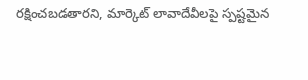రక్షించబడతారని, మార్కెట్ లావాదేవీలపై స్పష్టమైన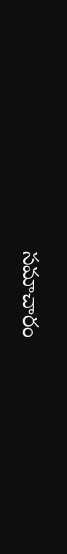సమాచారం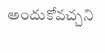అందుకోవచ్చని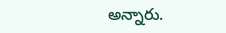అన్నారు.